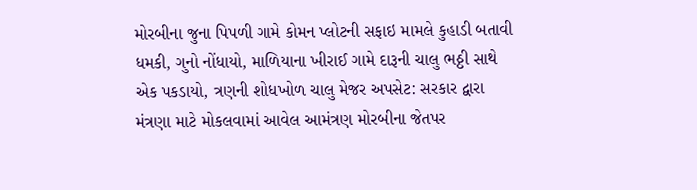મોરબીના જુના પિપળી ગામે કોમન પ્લોટની સફાઇ મામલે કુહાડી બતાવી ધમકી, ગુનો નોંધાયો, માળિયાના ખીરાઈ ગામે દારૂની ચાલુ ભઠ્ઠી સાથે એક પકડાયો, ત્રણની શોધખોળ ચાલુ મેજર અપસેટ: સરકાર દ્વારા મંત્રણા માટે મોકલવામાં આવેલ આમંત્રણ મોરબીના જેતપર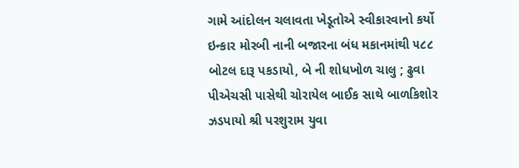ગામે આંદોલન ચલાવતા ખેડૂતોએ સ્વીકારવાનો કર્યો ઇન્કાર મોરબી નાની બજારના બંધ મકાનમાંથી ૫૮૮ બોટલ દારૂ પકડાયો, બે ની શોધખોળ ચાલુ ; ઢુવા પીએચસી પાસેથી ચોરાયેલ બાઈક સાથે બાળકિશોર ઝડપાયો શ્રી પરશુરામ યુવા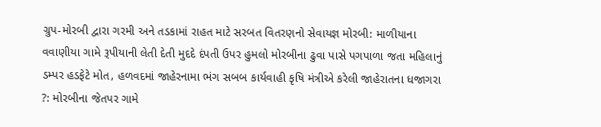ગ્રુપ-મોરબી દ્વારા ગરમી અને તડકામાં રાહત માટે સરબત વિતરણનો સેવાયજ્ઞ મોરબી: માળીયાના વવાણીયા ગામે રૂપીયાની લેતી દેતી મુદદે દંપતી ઉપર હુમલો મોરબીના ઢુવા પાસે પગપાળા જતા મહિલાનું ડમ્પર હડફેટે મોત, હળવદમાં જાહેરનામા ભંગ સબબ કાર્યવાહી કૃષિ મંત્રીએ કરેલી જાહેરાતના ધજાગરા ?: મોરબીના જેતપર ગામે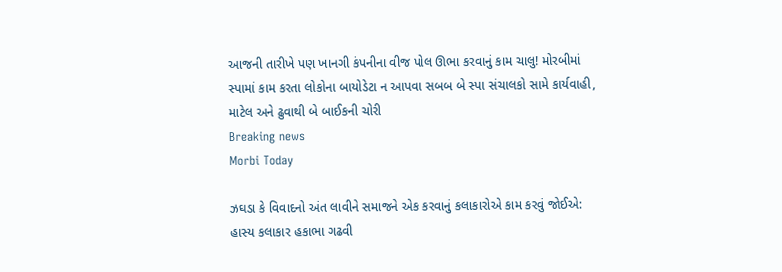આજની તારીખે પણ ખાનગી કંપનીના વીજ પોલ ઊભા કરવાનું કામ ચાલુ! મોરબીમાં સ્પામાં કામ કરતા લોકોના બાયોડેટા ન આપવા સબબ બે સ્પા સંચાલકો સામે કાર્યવાહી, માટેલ અને ઢુવાથી બે બાઈકની ચોરી
Breaking news
Morbi Today

ઝઘડા કે વિવાદનો અંત લાવીને સમાજને એક કરવાનું કલાકારોએ કામ કરવું જોઈએ: હાસ્ય કલાકાર હકાભા ગઢવી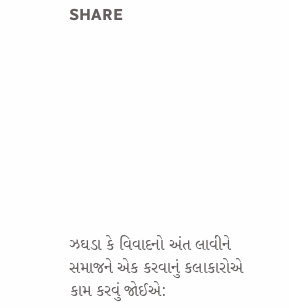SHARE









ઝઘડા કે વિવાદનો અંત લાવીને સમાજને એક કરવાનું કલાકારોએ કામ કરવું જોઈએ: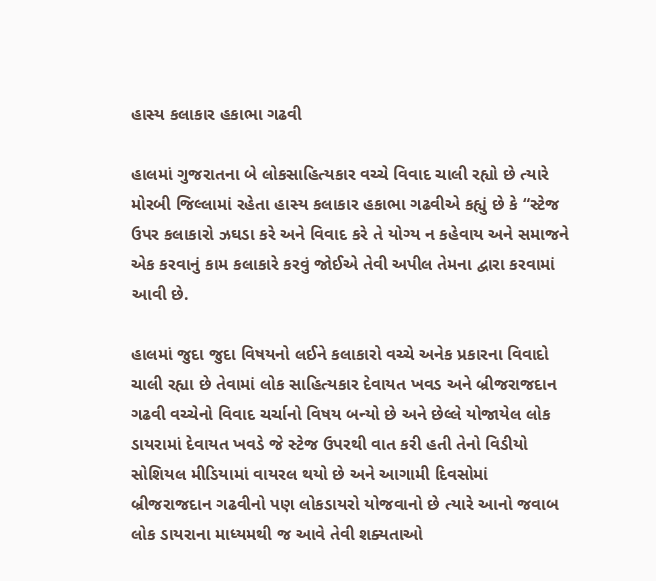હાસ્ય કલાકાર હકાભા ગઢવી

હાલમાં ગુજરાતના બે લોકસાહિત્યકાર વચ્ચે વિવાદ ચાલી રહ્યો છે ત્યારે મોરબી જિલ્લામાં રહેતા હાસ્ય કલાકાર હકાભા ગઢવીએ કહ્યું છે કે “સ્ટેજ ઉપર કલાકારો ઝઘડા કરે અને વિવાદ કરે તે યોગ્ય ન કહેવાય અને સમાજને એક કરવાનું કામ કલાકારે કરવું જોઈએ તેવી અપીલ તેમના દ્વારા કરવામાં આવી છે.

હાલમાં જુદા જુદા વિષયનો લઈને કલાકારો વચ્ચે અનેક પ્રકારના વિવાદો ચાલી રહ્યા છે તેવામાં લોક સાહિત્યકાર દેવાયત ખવડ અને બ્રીજરાજદાન ગઢવી વચ્ચેનો વિવાદ ચર્ચાનો વિષય બન્યો છે અને છેલ્લે યોજાયેલ લોક ડાયરામાં દેવાયત ખવડે જે સ્ટેજ ઉપરથી વાત કરી હતી તેનો વિડીયો સોશિયલ મીડિયામાં વાયરલ થયો છે અને આગામી દિવસોમાં બ્રીજરાજદાન ગઢવીનો પણ લોકડાયરો યોજવાનો છે ત્યારે આનો જવાબ લોક ડાયરાના માધ્યમથી જ આવે તેવી શક્યતાઓ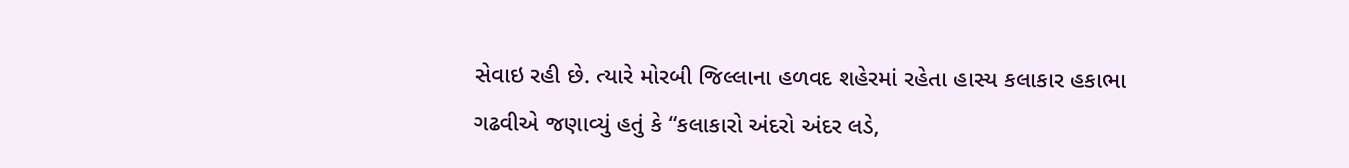સેવાઇ રહી છે. ત્યારે મોરબી જિલ્લાના હળવદ શહેરમાં રહેતા હાસ્ય કલાકાર હકાભા ગઢવીએ જણાવ્યું હતું કે “કલાકારો અંદરો અંદર લડે,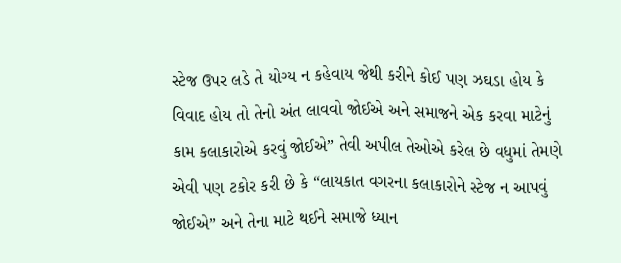સ્ટેજ ઉપર લડે તે યોગ્ય ન કહેવાય જેથી કરીને કોઈ પણ ઝઘડા હોય કે વિવાદ હોય તો તેનો અંત લાવવો જોઈએ અને સમાજને એક કરવા માટેનું કામ કલાકારોએ કરવું જોઈએ” તેવી અપીલ તેઓએ કરેલ છે વધુમાં તેમણે એવી પણ ટકોર કરી છે કે “લાયકાત વગરના કલાકારોને સ્ટેજ ન આપવું જોઈએ” અને તેના માટે થઈને સમાજે ધ્યાન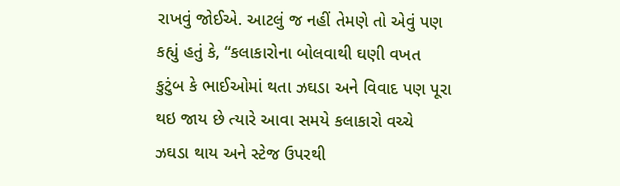રાખવું જોઈએ. આટલું જ નહીં તેમણે તો એવું પણ કહ્યું હતું કે, “કલાકારોના બોલવાથી ઘણી વખત કુટુંબ કે ભાઈઓમાં થતા ઝઘડા અને વિવાદ પણ પૂરા થઇ જાય છે ત્યારે આવા સમયે કલાકારો વચ્ચે ઝઘડા થાય અને સ્ટેજ ઉપરથી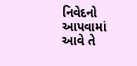નિવેદનો આપવામાં આવે તે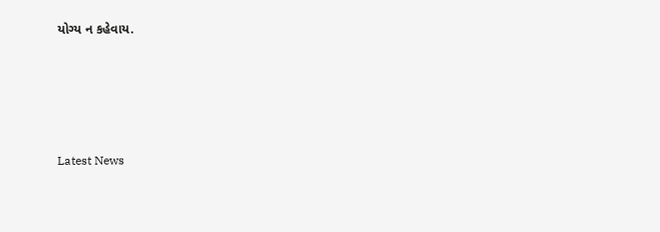યોગ્ય ન કહેવાય.






Latest News